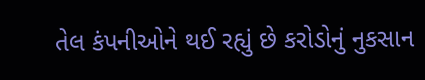તેલ કંપનીઓને થઈ રહ્યું છે કરોડોનું નુકસાન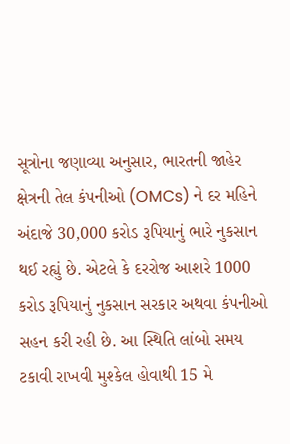સૂત્રોના જણાવ્યા અનુસાર, ભારતની જાહેર ક્ષેત્રની તેલ કંપનીઓ (OMCs) ને દર મહિને અંદાજે 30,000 કરોડ રૂપિયાનું ભારે નુકસાન થઈ રહ્યું છે. એટલે કે દરરોજ આશરે 1000 કરોડ રૂપિયાનું નુકસાન સરકાર અથવા કંપનીઓ સહન કરી રહી છે. આ સ્થિતિ લાંબો સમય ટકાવી રાખવી મુશ્કેલ હોવાથી 15 મે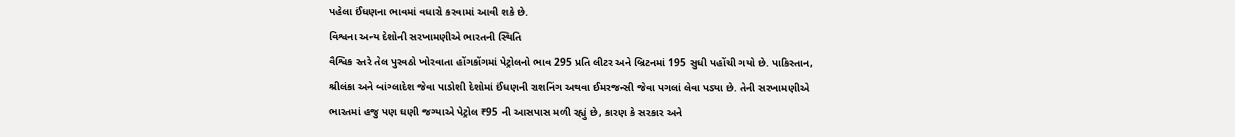પહેલા ઈંધણના ભાવમાં વધારો કરવામાં આવી શકે છે.
વિશ્વના અન્ય દેશોની સરખામણીએ ભારતની સ્થિતિ
વૈશ્વિક સ્તરે તેલ પુરવઠો ખોરવાતા હોંગકોંગમાં પેટ્રોલનો ભાવ 295 પ્રતિ લીટર અને બ્રિટનમાં 195 સુધી પહોંચી ગયો છે. પાકિસ્તાન, શ્રીલંકા અને બાંગ્લાદેશ જેવા પાડોશી દેશોમાં ઈંધણની રાશનિંગ અથવા ઈમરજન્સી જેવા પગલાં લેવા પડ્યા છે. તેની સરખામણીએ ભારતમાં હજુ પણ ઘણી જગ્યાએ પેટ્રોલ ₹95 ની આસપાસ મળી રહ્યું છે, કારણ કે સરકાર અને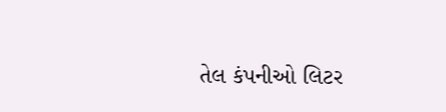તેલ કંપનીઓ લિટર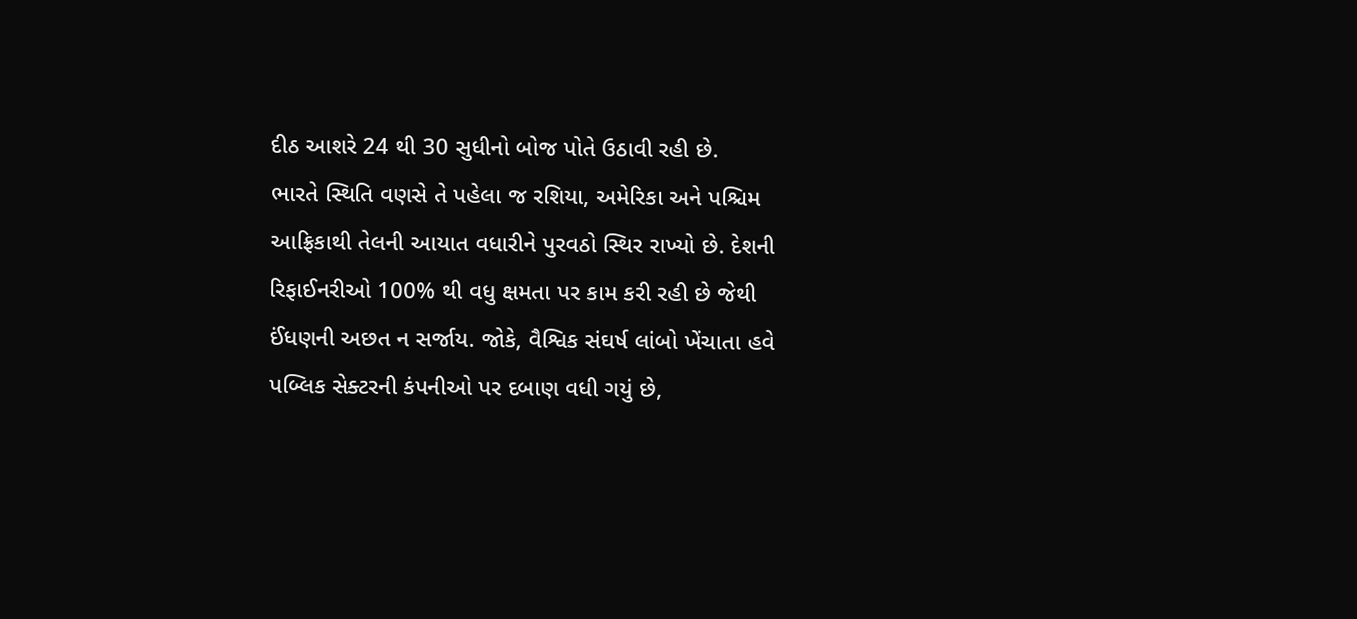દીઠ આશરે 24 થી 30 સુધીનો બોજ પોતે ઉઠાવી રહી છે.
ભારતે સ્થિતિ વણસે તે પહેલા જ રશિયા, અમેરિકા અને પશ્ચિમ આફ્રિકાથી તેલની આયાત વધારીને પુરવઠો સ્થિર રાખ્યો છે. દેશની રિફાઈનરીઓ 100% થી વધુ ક્ષમતા પર કામ કરી રહી છે જેથી ઈંધણની અછત ન સર્જાય. જોકે, વૈશ્વિક સંઘર્ષ લાંબો ખેંચાતા હવે પબ્લિક સેક્ટરની કંપનીઓ પર દબાણ વધી ગયું છે,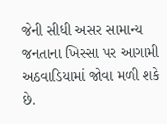જેની સીધી અસર સામાન્ય જનતાના ખિસ્સા પર આગામી અઠવાડિયામાં જોવા મળી શકે છે.